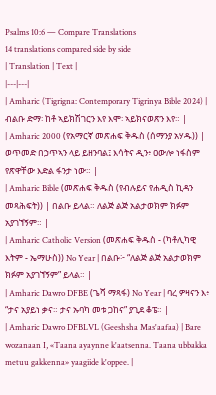Psalms 10:6 — Compare Translations
14 translations compared side by side
| Translation | Text |
|---|---|
| Amharic (Tigrigna: Contemporary Tigrinya Bible 2024) | ብልቡ ድማ፡ ከቶ ኣይክሽገርን እየ እሞ፡ ኣይክናወጽን እየ። |
| Amharic 2000 (የአማርኛ መጽሐፍ ቅዱስ (ሰማንያ አሃዱ)) | ወጥመድ በኃጥኣን ላይ ይዘንባል፤ እሳትና ዲን፥ ዐውሎ ነፋስም የጽዋቸው እድል ፋንታ ነው። |
| Amharic Bible (መጽሐፍ ቅዱስ (የብሉይና የሐዲስ ኪዳን መጻሕፍት)) | በልቡ ይላል። ለልጅ ልጅ አልታወክም ክፉም አያገኘኝም። |
| Amharic Catholic Version (መጽሐፍ ቅዱስ - (ካቶሊካዊ እትም - ኤማሁስ)) No Year | በልቡ፦ “ለልጅ ልጅ አልታወክም ክፉም አያገኘኝም” ይላል። |
| Amharic Dawro DFBE (ጌሻ ማጻፋ) No Year | ባረ ዎዛናን እ፥ “ታና አያይነ ቃና። ታና ኡባካ መቱ ጋከና” ያጊደ ቆፔ። |
| Amharic Dawro DFBLVL (Geeshsha Mas'aafaa) | Bare wozanaan I, «Taana ayaynne k'aatsenna. Taana ubbakka metuu gakkenna» yaagiide k'oppee. |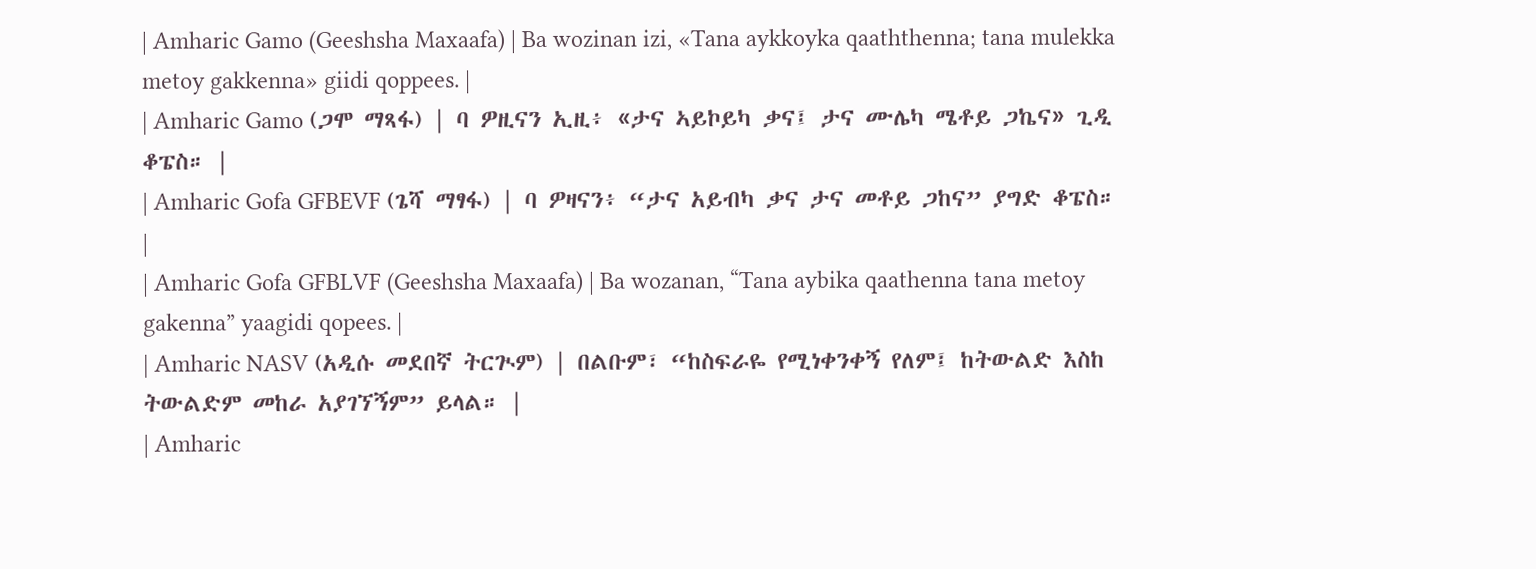| Amharic Gamo (Geeshsha Maxaafa) | Ba wozinan izi, «Tana aykkoyka qaaththenna; tana mulekka metoy gakkenna» giidi qoppees. |
| Amharic Gamo (ጋሞ ማጻፋ) | ባ ዎዚናን ኢዚ፥ «ታና ኣይኮይካ ቃና፤ ታና ሙሌካ ሜቶይ ጋኬና» ጊዲ ቆፔስ። |
| Amharic Gofa GFBEVF (ጌሻ ማፃፋ) | ባ ዎዛናን፥ “ታና አይብካ ቃና ታና መቶይ ጋከና” ያግድ ቆፔስ። |
| Amharic Gofa GFBLVF (Geeshsha Maxaafa) | Ba wozanan, “Tana aybika qaathenna tana metoy gakenna” yaagidi qopees. |
| Amharic NASV (አዲሱ መደበኛ ትርጒም) | በልቡም፣ “ከስፍራዬ የሚነቀንቀኝ የለም፤ ከትውልድ እስከ ትውልድም መከራ አያገኘኝም” ይላል። |
| Amharic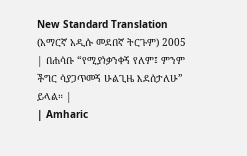New Standard Translation (አማርኛ አዲሱ መደበኛ ትርጉም) 2005 | በሐሳቡ “የሚያነቃንቀኝ የለም፤ ምንም ችግር ሳያጋጥመኝ ሁልጊዜ እደሰታለሁ” ይላል። |
| Amharic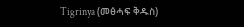Tigrinya (መፅሓፍ ቅዱስ)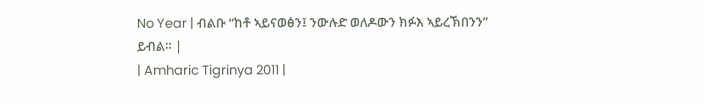No Year | ብልቡ “ከቶ ኣይናወፅን፤ ንውሉድ ወለዶውን ክፉእ ኣይረኽበንን” ይብል። |
| Amharic Tigrinya 2011 |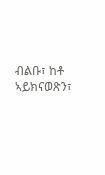ብልቡ፣ ከቶ ኣይክናወጽን፣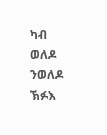ካብ ወለዶ ንወለዶ ኽፉእ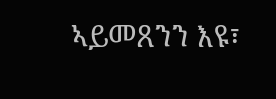ኣይመጸንን እዩ፣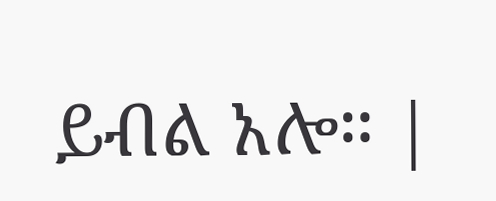ይብል አሎ። |